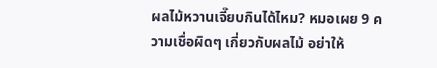ผลไม้หวานเจี๊ยบกินได้ไหม? หมอเผย 9 ความเชื่อผิดๆ เกี่ยวกับผลไม้ อย่าให้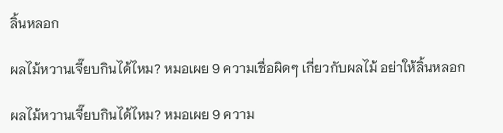ลิ้นหลอก

ผลไม้หวานเจี๊ยบกินได้ไหม? หมอเผย 9 ความเชื่อผิดๆ เกี่ยวกับผลไม้ อย่าให้ลิ้นหลอก

ผลไม้หวานเจี๊ยบกินได้ไหม? หมอเผย 9 ความ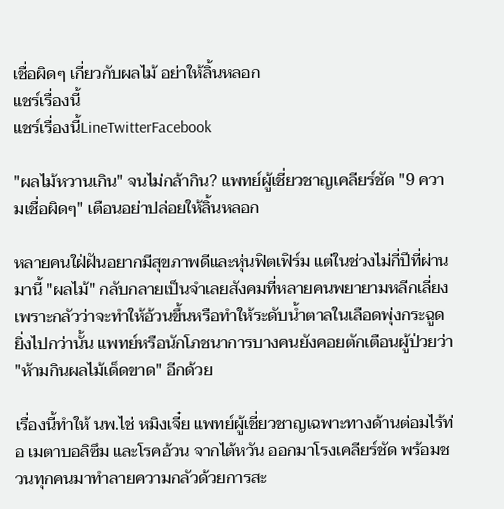เชื่อผิดๆ เกี่ยวกับผลไม้ อย่าให้ลิ้นหลอก
แชร์เรื่องนี้
แชร์เรื่องนี้LineTwitterFacebook

"ผลไม้หวานเกิน" จนไม่กล้ากิน? แพทย์ผู้เชี่ยวชาญเคลียร์ชัด "9 ความเชื่อผิดๆ" เตือนอย่าปล่อยให้ลิ้นหลอก

หลายคนใฝ่ฝันอยากมีสุขภาพดีและหุ่นฟิตเฟิร์ม แต่ในช่วงไม่กี่ปีที่ผ่านมานี้ "ผลไม้" กลับกลายเป็นจำเลยสังคมที่หลายคนพยายามหลีกเลี่ยง เพราะกลัวว่าจะทำให้อ้วนขึ้นหรือทำให้ระดับน้ำตาลในเลือดพุ่งกระฉูด ยิ่งไปกว่านั้น แพทย์หรือนักโภชนาการบางคนยังคอยตักเตือนผู้ป่วยว่า "ห้ามกินผลไม้เด็ดขาด" อีกด้วย

เรื่องนี้ทำให้ นพ.ไช่ หมิงเจี๋ย แพทย์ผู้เชี่ยวชาญเฉพาะทางด้านต่อมไร้ท่อ เมตาบอลิซึม และโรคอ้วน จากไต้หวัน ออกมาโรงเคลียร์ชัด พร้อมชวนทุกคนมาทำลายความกลัวด้วยการสะ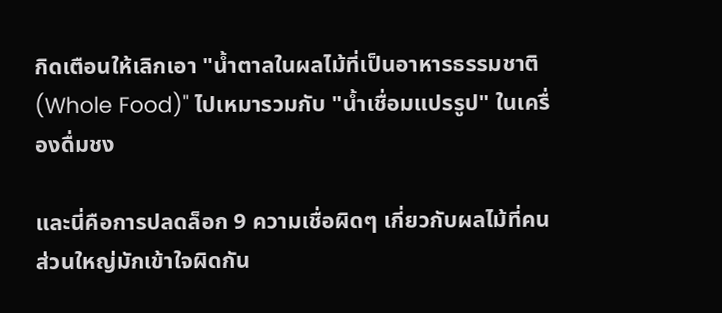กิดเตือนให้เลิกเอา "น้ำตาลในผลไม้ที่เป็นอาหารธรรมชาติ (Whole Food)" ไปเหมารวมกับ "น้ำเชื่อมแปรรูป" ในเครื่องดื่มชง

และนี่คือการปลดล็อก 9 ความเชื่อผิดๆ เกี่ยวกับผลไม้ที่คนส่วนใหญ่มักเข้าใจผิดกัน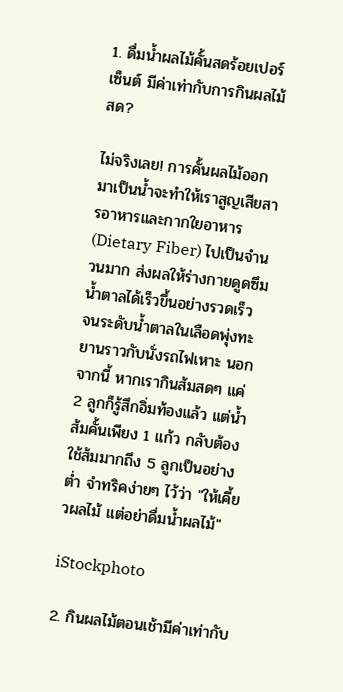1. ดื่มน้ำผลไม้คั้นสดร้อยเปอร์เซ็นต์ มีค่าเท่ากับการกินผลไม้สด?

ไม่จริงเลย! การคั้นผลไม้ออกมาเป็นน้ำจะทำให้เราสูญเสียสารอาหารและกากใยอาหาร (Dietary Fiber) ไปเป็นจำนวนมาก ส่งผลให้ร่างกายดูดซึมน้ำตาลได้เร็วขึ้นอย่างรวดเร็ว จนระดับน้ำตาลในเลือดพุ่งทะยานราวกับนั่งรถไฟเหาะ นอกจากนี้ หากเรากินส้มสดๆ แค่ 2 ลูกก็รู้สึกอิ่มท้องแล้ว แต่น้ำส้มคั้นเพียง 1 แก้ว กลับต้องใช้ส้มมากถึง 5 ลูกเป็นอย่างต่ำ จำทริคง่ายๆ ไว้ว่า "ให้เคี้ยวผลไม้ แต่อย่าดื่มน้ำผลไม้"

iStockphoto

2. กินผลไม้ตอนเช้ามีค่าเท่ากับ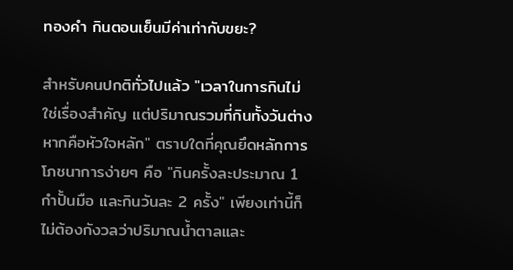ทองคำ กินตอนเย็นมีค่าเท่ากับขยะ?

สำหรับคนปกติทั่วไปแล้ว "เวลาในการกินไม่ใช่เรื่องสำคัญ แต่ปริมาณรวมที่กินทั้งวันต่างหากคือหัวใจหลัก" ตราบใดที่คุณยึดหลักการโภชนาการง่ายๆ คือ "กินครั้งละประมาณ 1 กำปั้นมือ และกินวันละ 2 ครั้ง" เพียงเท่านี้ก็ไม่ต้องกังวลว่าปริมาณน้ำตาลและ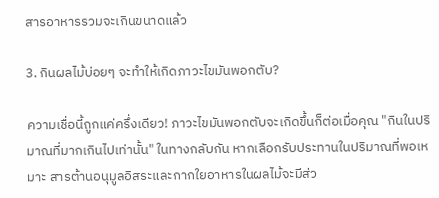สารอาหารรวมจะเกินขนาดแล้ว

3. กินผลไม้บ่อยๆ จะทำให้เกิดภาวะไขมันพอกตับ?

ความเชื่อนี้ถูกแค่ครึ่งเดียว! ภาวะไขมันพอกตับจะเกิดขึ้นก็ต่อเมื่อคุณ "กินในปริมาณที่มากเกินไปเท่านั้น" ในทางกลับกัน หากเลือกรับประทานในปริมาณที่พอเหมาะ สารต้านอนุมูลอิสระและกากใยอาหารในผลไม้จะมีส่ว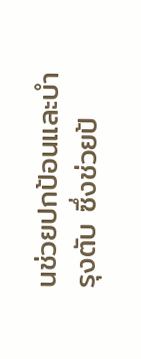นช่วยปกป้อนและบำรุงตับ ซึ่งช่วยป้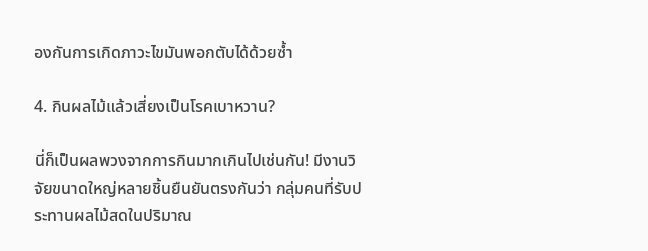องกันการเกิดภาวะไขมันพอกตับได้ด้วยซ้ำ

4. กินผลไม้แล้วเสี่ยงเป็นโรคเบาหวาน?

นี่ก็เป็นผลพวงจากการกินมากเกินไปเช่นกัน! มีงานวิจัยขนาดใหญ่หลายชิ้นยืนยันตรงกันว่า กลุ่มคนที่รับประทานผลไม้สดในปริมาณ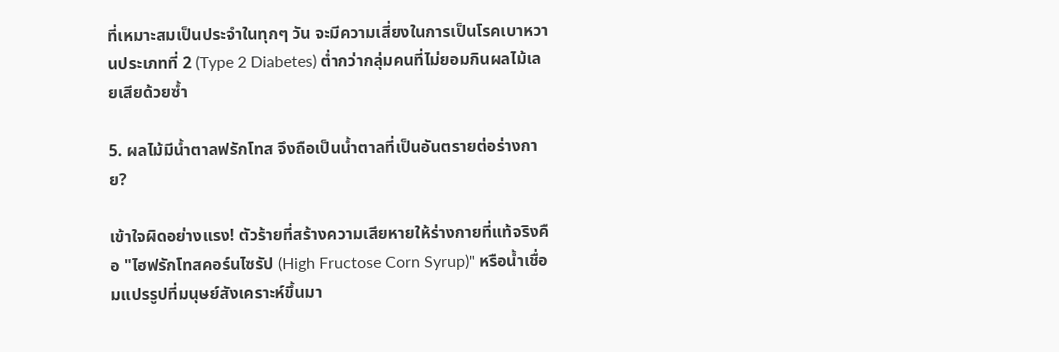ที่เหมาะสมเป็นประจำในทุกๆ วัน จะมีความเสี่ยงในการเป็นโรคเบาหวานประเภทที่ 2 (Type 2 Diabetes) ต่ำกว่ากลุ่มคนที่ไม่ยอมกินผลไม้เลยเสียด้วยซ้ำ

5. ผลไม้มีน้ำตาลฟรักโทส จึงถือเป็นน้ำตาลที่เป็นอันตรายต่อร่างกาย?

เข้าใจผิดอย่างแรง! ตัวร้ายที่สร้างความเสียหายให้ร่างกายที่แท้จริงคือ "ไฮฟรักโทสคอร์นไซรัป (High Fructose Corn Syrup)" หรือน้ำเชื่อมแปรรูปที่มนุษย์สังเคราะห์ขึ้นมา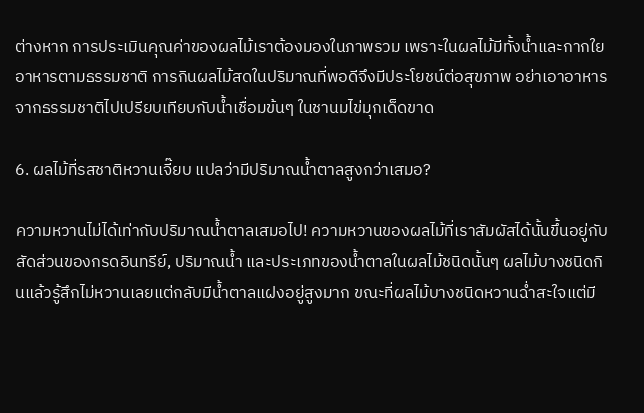ต่างหาก การประเมินคุณค่าของผลไม้เราต้องมองในภาพรวม เพราะในผลไม้มีทั้งน้ำและกากใยอาหารตามธรรมชาติ การกินผลไม้สดในปริมาณที่พอดีจึงมีประโยชน์ต่อสุขภาพ อย่าเอาอาหารจากธรรมชาติไปเปรียบเทียบกับน้ำเชื่อมข้นๆ ในชานมไข่มุกเด็ดขาด

6. ผลไม้ที่รสชาติหวานเจี๊ยบ แปลว่ามีปริมาณน้ำตาลสูงกว่าเสมอ?

ความหวานไม่ได้เท่ากับปริมาณน้ำตาลเสมอไป! ความหวานของผลไม้ที่เราสัมผัสได้นั้นขึ้นอยู่กับสัดส่วนของกรดอินทรีย์, ปริมาณน้ำ และประเภทของน้ำตาลในผลไม้ชนิดนั้นๆ ผลไม้บางชนิดกินแล้วรู้สึกไม่หวานเลยแต่กลับมีน้ำตาลแฝงอยู่สูงมาก ขณะที่ผลไม้บางชนิดหวานฉ่ำสะใจแต่มี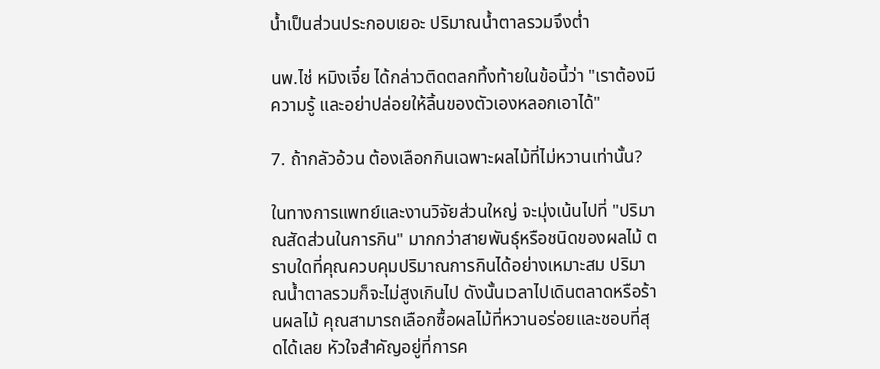น้ำเป็นส่วนประกอบเยอะ ปริมาณน้ำตาลรวมจึงต่ำ

นพ.ไช่ หมิงเจี๋ย ได้กล่าวติดตลกทิ้งท้ายในข้อนี้ว่า "เราต้องมีความรู้ และอย่าปล่อยให้ลิ้นของตัวเองหลอกเอาได้"

7. ถ้ากลัวอ้วน ต้องเลือกกินเฉพาะผลไม้ที่ไม่หวานเท่านั้น?

ในทางการแพทย์และงานวิจัยส่วนใหญ่ จะมุ่งเน้นไปที่ "ปริมาณสัดส่วนในการกิน" มากกว่าสายพันธุ์หรือชนิดของผลไม้ ตราบใดที่คุณควบคุมปริมาณการกินได้อย่างเหมาะสม ปริมาณน้ำตาลรวมก็จะไม่สูงเกินไป ดังนั้นเวลาไปเดินตลาดหรือร้านผลไม้ คุณสามารถเลือกซื้อผลไม้ที่หวานอร่อยและชอบที่สุดได้เลย หัวใจสำคัญอยู่ที่การค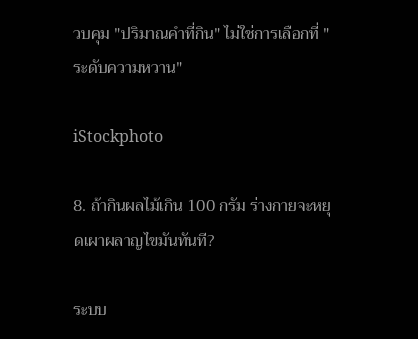วบคุม "ปริมาณคำที่กิน" ไม่ใช่การเลือกที่ "ระดับความหวาน"

iStockphoto

8. ถ้ากินผลไม้เกิน 100 กรัม ร่างกายจะหยุดเผาผลาญไขมันทันที?

ระบบ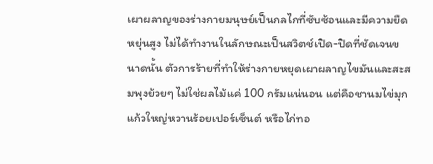เผาผลาญของร่างกายมนุษย์เป็นกลไกที่ซับซ้อนและมีความยืดหยุ่นสูง ไม่ได้ทำงานในลักษณะเป็นสวิตช์เปิด-ปิดที่ชัดเจนขนาดนั้น ตัวการร้ายที่ทำให้ร่างกายหยุดเผาผลาญไขมันและสะสมพุงย้วยๆ ไม่ใช่ผลไม้แค่ 100 กรัมแน่นอน แต่คือชานมไข่มุกแก้วใหญ่หวานร้อยเปอร์เซ็นต์ หรือไก่ทอ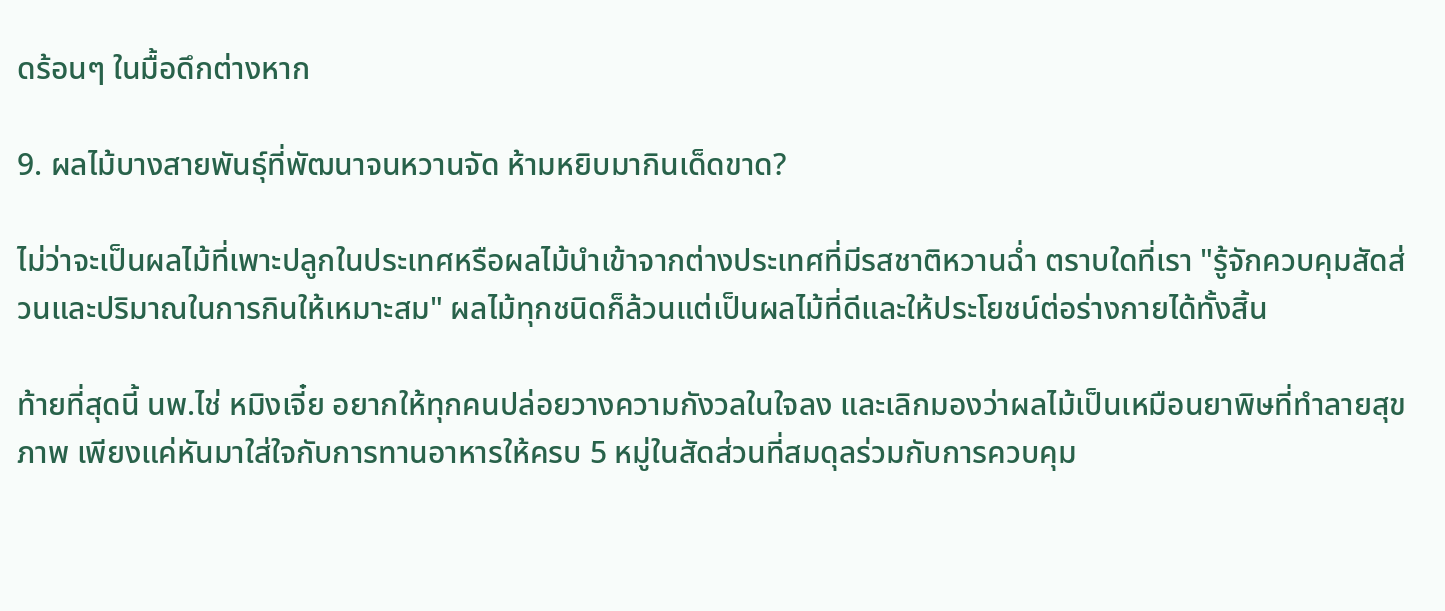ดร้อนๆ ในมื้อดึกต่างหาก

9. ผลไม้บางสายพันธุ์ที่พัฒนาจนหวานจัด ห้ามหยิบมากินเด็ดขาด?

ไม่ว่าจะเป็นผลไม้ที่เพาะปลูกในประเทศหรือผลไม้นำเข้าจากต่างประเทศที่มีรสชาติหวานฉ่ำ ตราบใดที่เรา "รู้จักควบคุมสัดส่วนและปริมาณในการกินให้เหมาะสม" ผลไม้ทุกชนิดก็ล้วนแต่เป็นผลไม้ที่ดีและให้ประโยชน์ต่อร่างกายได้ทั้งสิ้น

ท้ายที่สุดนี้ นพ.ไช่ หมิงเจี๋ย อยากให้ทุกคนปล่อยวางความกังวลในใจลง และเลิกมองว่าผลไม้เป็นเหมือนยาพิษที่ทำลายสุขภาพ เพียงแค่หันมาใส่ใจกับการทานอาหารให้ครบ 5 หมู่ในสัดส่วนที่สมดุลร่วมกับการควบคุม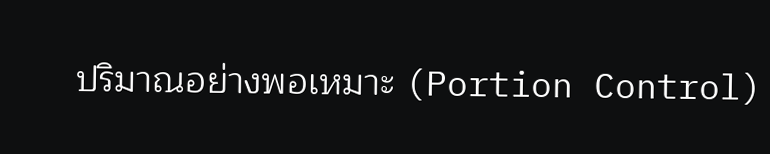ปริมาณอย่างพอเหมาะ (Portion Control)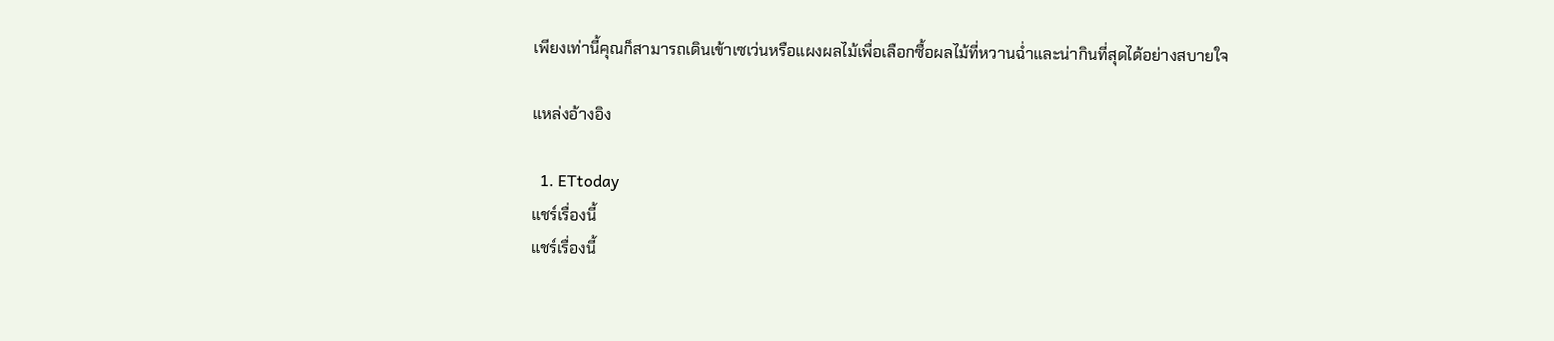เพียงเท่านี้คุณก็สามารถเดินเข้าเซเว่นหรือแผงผลไม้เพื่อเลือกซื้อผลไม้ที่หวานฉ่ำและน่ากินที่สุดได้อย่างสบายใจ

แหล่งอ้างอิง

  1. ETtoday
แชร์เรื่องนี้
แชร์เรื่องนี้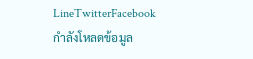LineTwitterFacebook
กำลังโหลดข้อมูล